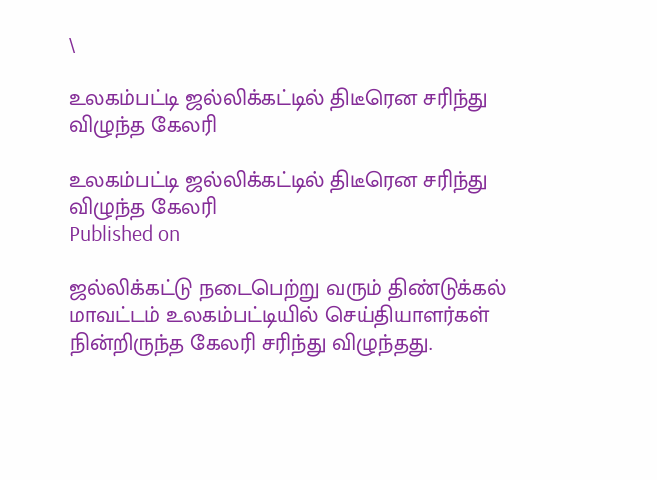\

உலகம்பட்டி ஜல்லிக்கட்டில் திடீரென சரிந்து விழுந்த கேலரி

உலகம்பட்டி ஜல்லிக்கட்டில் திடீரென சரிந்து விழுந்த கேலரி
Published on

ஜல்லிக்கட்டு நடைபெற்று வரும் திண்டுக்கல் மாவட்டம் உலகம்பட்டியில் செய்தியாளர்கள் நின்றிருந்த கேலரி சரிந்து விழுந்தது.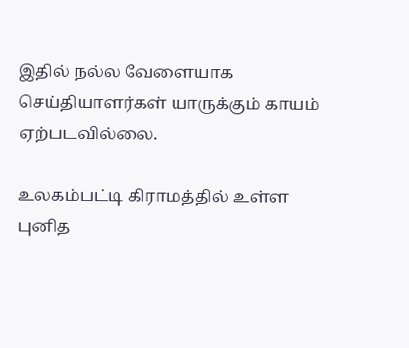இதில் நல்ல வேளையாக செய்தியாளர்கள் யாருக்கும் காயம் ஏற்படவில்லை.

உலகம்பட்டி கிராமத்தில் உள்ள புனித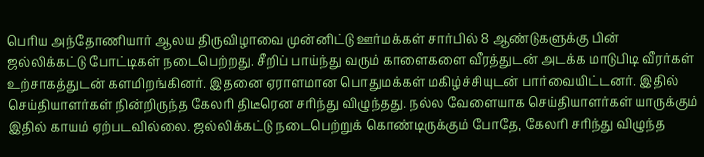பெரிய அந்தோணியார் ஆலய திருவிழாவை முன்னிட்டு ஊர்மக்கள் சார்பில் 8 ஆண்டுகளுக்கு பின் ஜல்லிக்கட்டு போட்டிகள் நடைபெற்றது. சீறிப் பாய்ந்து வரும் காளைகளை வீரத்துடன் அடக்க மாடுபிடி வீரர்கள் உற்சாகத்துடன் களமிறங்கினர். இதனை ஏராளமான பொதுமக்கள் மகிழ்ச்சியுடன் பார்வையிட்டனர். இதில் செய்தியாளர்கள் நின்றிருந்த கேலரி திடீரென சரிந்து விழுந்தது. நல்ல வேளையாக செய்தியாளர்கள் யாருக்கும் இதில் காயம் ஏற்படவில்லை. ஜல்லிக்கட்டு நடைபெற்றுக் கொண்டிருக்கும் போதே, கேலரி சரிந்து விழுந்த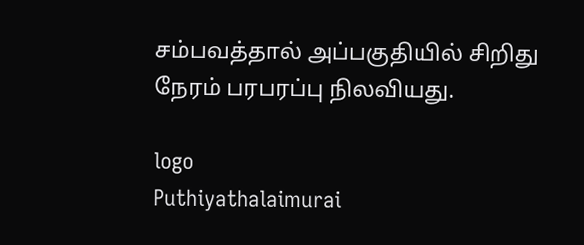சம்பவத்தால் அப்பகுதியில் சிறிது நேரம் பரபரப்பு நிலவியது.

logo
Puthiyathalaimurai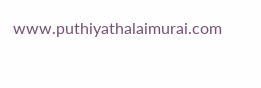www.puthiyathalaimurai.com